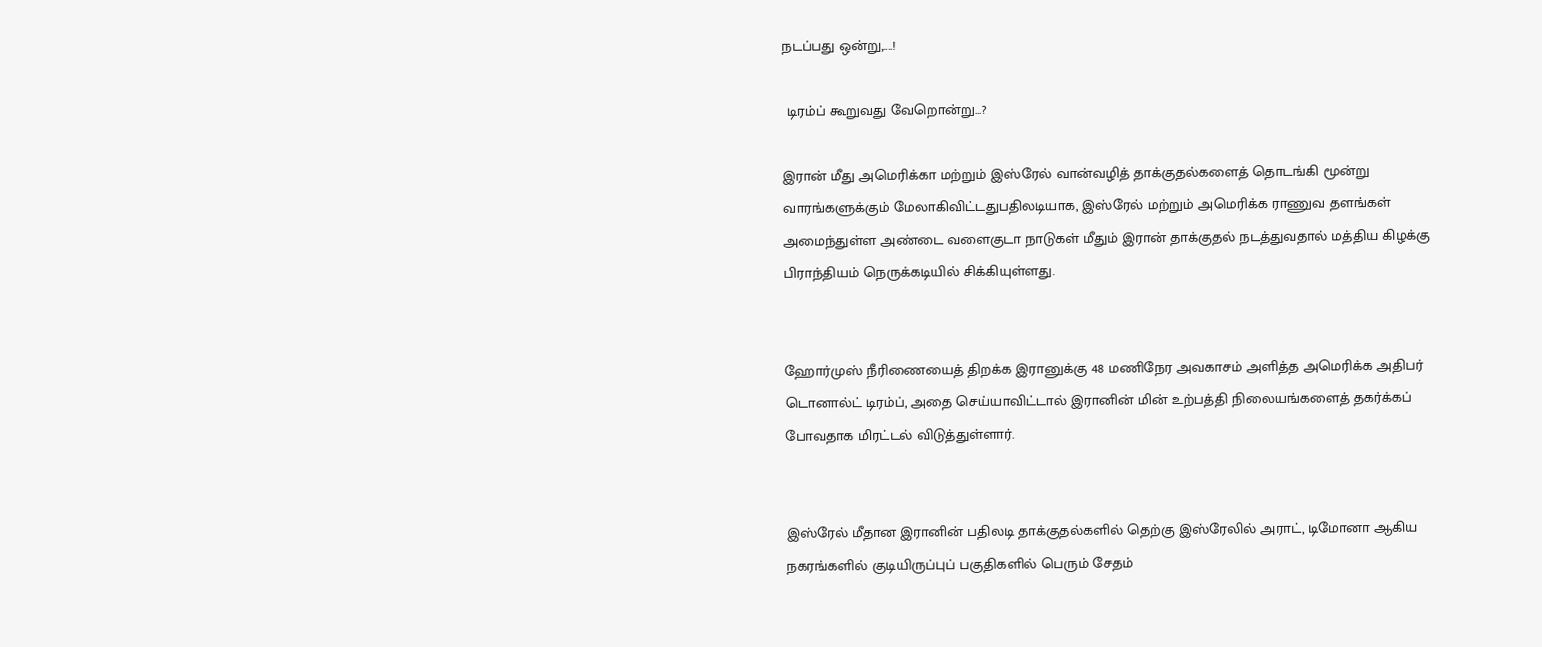நடப்பது ஒன்று,....!

 டிரம்ப் கூறுவது வேறொன்று...?

இரான் மீது அமெரிக்கா மற்றும் இஸ்ரேல் வான்வழித் தாக்குதல்களைத் தொடங்கி மூன்று வாரங்களுக்கும் மேலாகிவிட்டதுபதிலடியாக, இஸ்ரேல் மற்றும் அமெரிக்க ராணுவ தளங்கள் அமைந்துள்ள அண்டை வளைகுடா நாடுகள் மீதும் இரான் தாக்குதல் நடத்துவதால் மத்திய கிழக்கு பிராந்தியம் நெருக்கடியில் சிக்கியுள்ளது.


ஹோர்முஸ் நீரிணையைத் திறக்க இரானுக்கு 48 மணிநேர அவகாசம் அளித்த அமெரிக்க அதிபர் டொனால்ட் டிரம்ப், அதை செய்யாவிட்டால் இரானின் மின் உற்பத்தி நிலையங்களைத் தகர்க்கப் போவதாக மிரட்டல் விடுத்துள்ளார்.


இஸ்ரேல் மீதான இரானின் பதிலடி தாக்குதல்களில் தெற்கு இஸ்ரேலில் அராட், டிமோனா ஆகிய நகரங்களில் குடியிருப்புப் பகுதிகளில் பெரும் சேதம்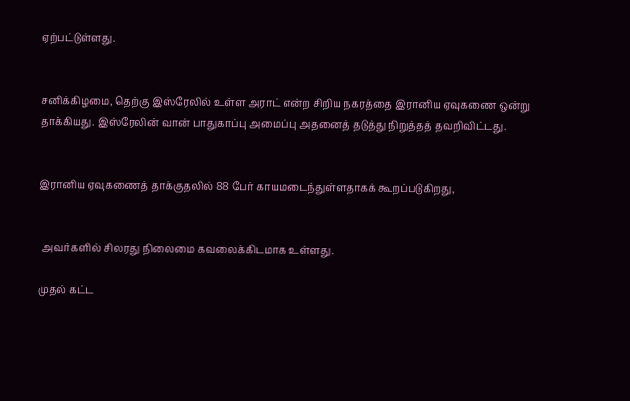ஏற்பட்டுள்ளது.


சனிக்கிழமை, தெற்கு இஸ்ரேலில் உள்ள அராட் என்ற சிறிய நகரத்தை இரானிய ஏவுகணை ஒன்று தாக்கியது. இஸ்ரேலின் வான் பாதுகாப்பு அமைப்பு அதனைத் தடுத்து நிறுத்தத் தவறிவிட்டது.


இரானிய ஏவுகணைத் தாக்குதலில் 88 பேர் காயமடைந்துள்ளதாகக் கூறப்படுகிறது,


 அவர்களில் சிலரது நிலைமை கவலைக்கிடமாக உள்ளது.

முதல் கட்ட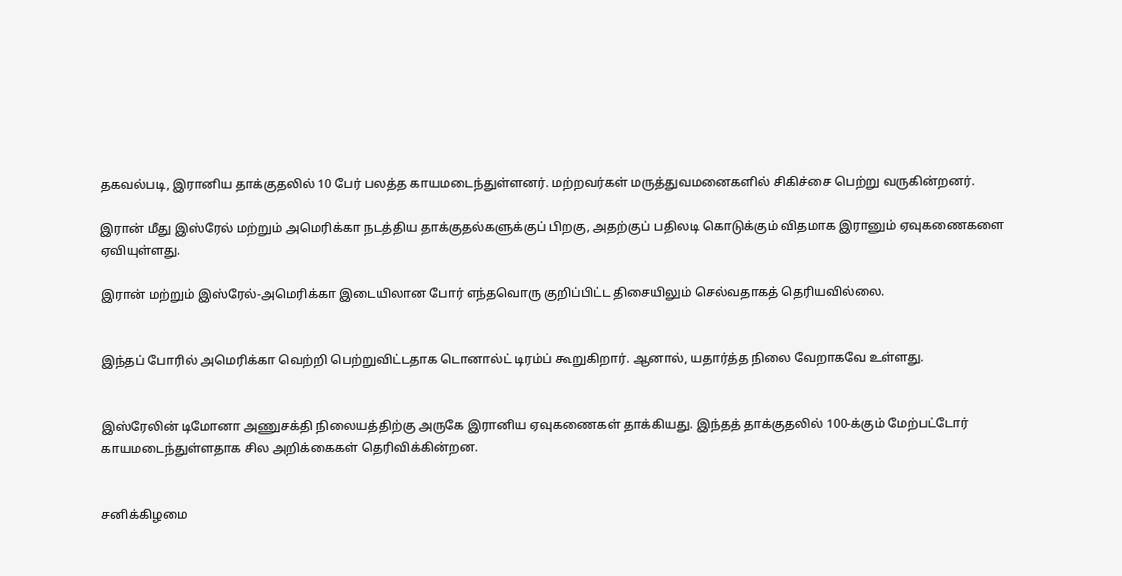தகவல்படி, இரானிய தாக்குதலில் 10 பேர் பலத்த காயமடைந்துள்ளனர். மற்றவர்கள் மருத்துவமனைகளில் சிகிச்சை பெற்று வருகின்றனர்.

இரான் மீது இஸ்ரேல் மற்றும் அமெரிக்கா நடத்திய தாக்குதல்களுக்குப் பிறகு, அதற்குப் பதிலடி கொடுக்கும் விதமாக இரானும் ஏவுகணைகளை ஏவியுள்ளது.

இரான் மற்றும் இஸ்ரேல்-அமெரிக்கா இடையிலான போர் எந்தவொரு குறிப்பிட்ட திசையிலும் செல்வதாகத் தெரியவில்லை.


இந்தப் போரில் அமெரிக்கா வெற்றி பெற்றுவிட்டதாக டொனால்ட் டிரம்ப் கூறுகிறார். ஆனால், யதார்த்த நிலை வேறாகவே உள்ளது.


இஸ்ரேலின் டிமோனா அணுசக்தி நிலையத்திற்கு அருகே இரானிய ஏவுகணைகள் தாக்கியது. இந்தத் தாக்குதலில் 100-க்கும் மேற்பட்டோர் காயமடைந்துள்ளதாக சில அறிக்கைகள் தெரிவிக்கின்றன.


சனிக்கிழமை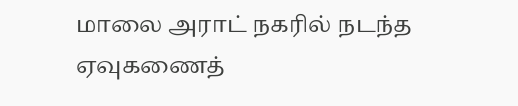மாலை அராட் நகரில் நடந்த ஏவுகணைத்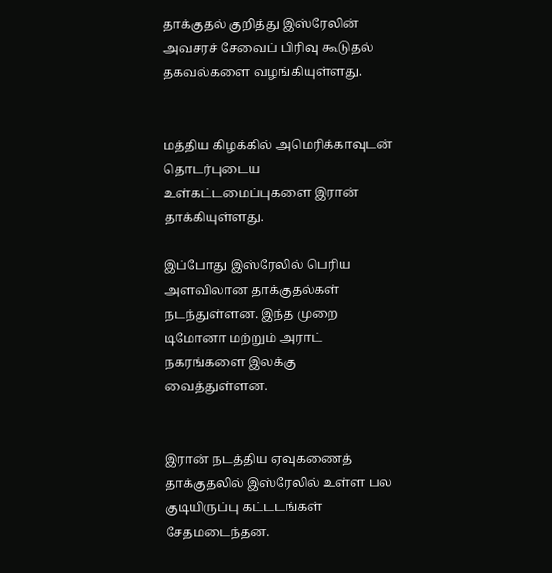தாக்குதல் குறித்து இஸ்ரேலின் அவசரச் சேவைப் பிரிவு கூடுதல் தகவல்களை வழங்கியுள்ளது.


மத்திய கிழக்கில் அமெரிக்காவுடன் தொடர்புடைய உள்கட்டமைப்புகளை இரான் தாக்கியுள்ளது.

இப்போது இஸ்ரேலில் பெரிய அளவிலான தாக்குதல்கள் நடந்துள்ளன. இந்த முறை டிமோனா மற்றும் அராட் நகரங்களை இலக்கு வைத்துள்ளன.


இரான் நடத்திய ஏவுகணைத் தாக்குதலில் இஸ்ரேலில் உள்ள பல குடியிருப்பு கட்டடங்கள் சேதமடைந்தன.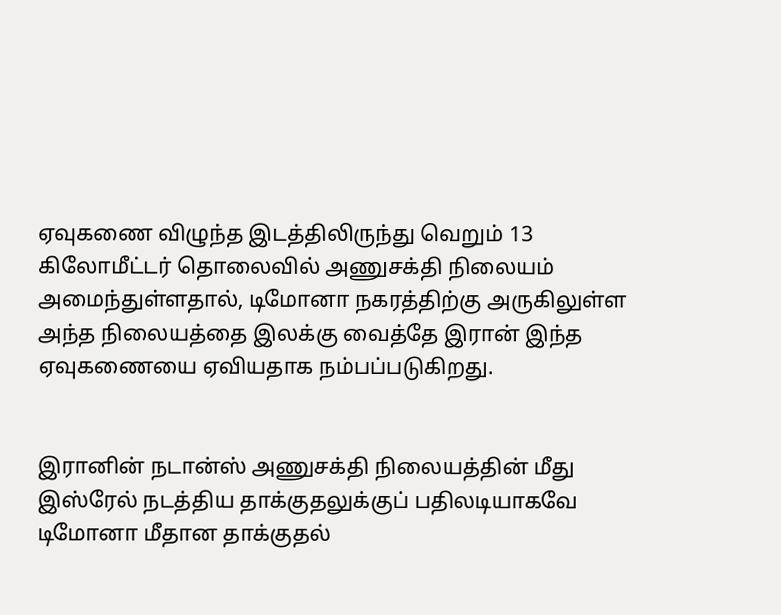ஏவுகணை விழுந்த இடத்திலிருந்து வெறும் 13 கிலோமீட்டர் தொலைவில் அணுசக்தி நிலையம் அமைந்துள்ளதால், டிமோனா நகரத்திற்கு அருகிலுள்ள அந்த நிலையத்தை இலக்கு வைத்தே இரான் இந்த ஏவுகணையை ஏவியதாக நம்பப்படுகிறது.


இரானின் நடான்ஸ் அணுசக்தி நிலையத்தின் மீது இஸ்ரேல் நடத்திய தாக்குதலுக்குப் பதிலடியாகவே டிமோனா மீதான தாக்குதல்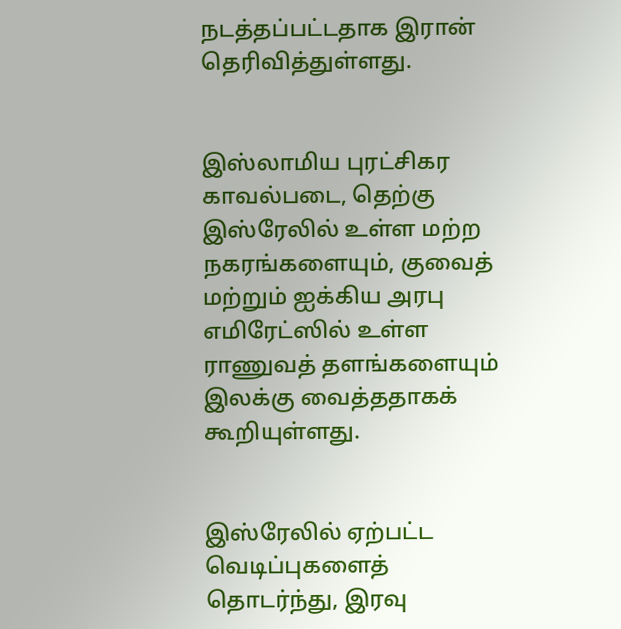நடத்தப்பட்டதாக இரான் தெரிவித்துள்ளது.


இஸ்லாமிய புரட்சிகர காவல்படை, தெற்கு இஸ்ரேலில் உள்ள மற்ற நகரங்களையும், குவைத் மற்றும் ஐக்கிய அரபு எமிரேட்ஸில் உள்ள ராணுவத் தளங்களையும் இலக்கு வைத்ததாகக் கூறியுள்ளது.


இஸ்ரேலில் ஏற்பட்ட வெடிப்புகளைத் தொடர்ந்து, இரவு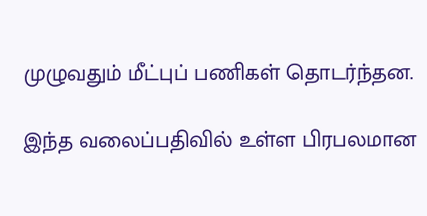முழுவதும் மீட்புப் பணிகள் தொடர்ந்தன.

இந்த வலைப்பதிவில் உள்ள பிரபலமான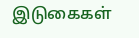இடுகைகள்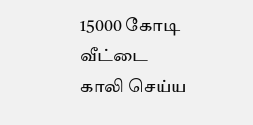15000 கோடி வீட்டை காலி செய்ய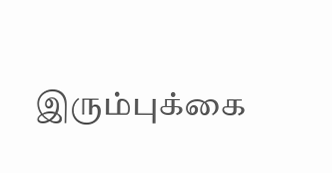இரும்புக்கை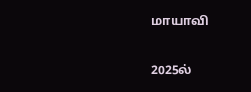மாயாவி

2025ல்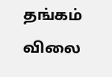தங்கம் விலை